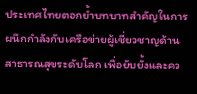ประเทศไทยตอกย้ำบทบาทสำคัญในการผนึกกำลังกับเครือข่ายผู้เชี่ยวชาญด้านสาธารณสุขระดับโลก เพื่อยับยั้งและคว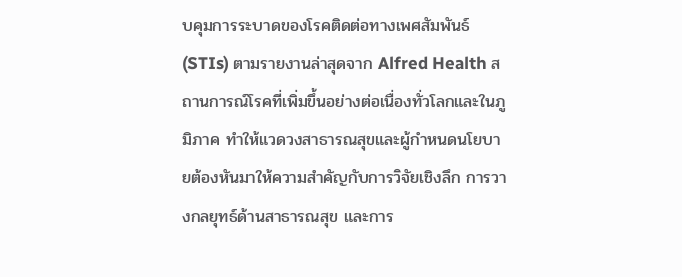บคุมการระบาดของโรคติดต่อทางเพศสัมพันธ์ (STIs) ตามรายงานล่าสุดจาก Alfred Health สถานการณ์โรคที่เพิ่มขึ้นอย่างต่อเนื่องทั่วโลกและในภูมิภาค ทำให้แวดวงสาธารณสุขและผู้กำหนดนโยบายต้องหันมาให้ความสำคัญกับการวิจัยเชิงลึก การวางกลยุทธ์ด้านสาธารณสุข และการ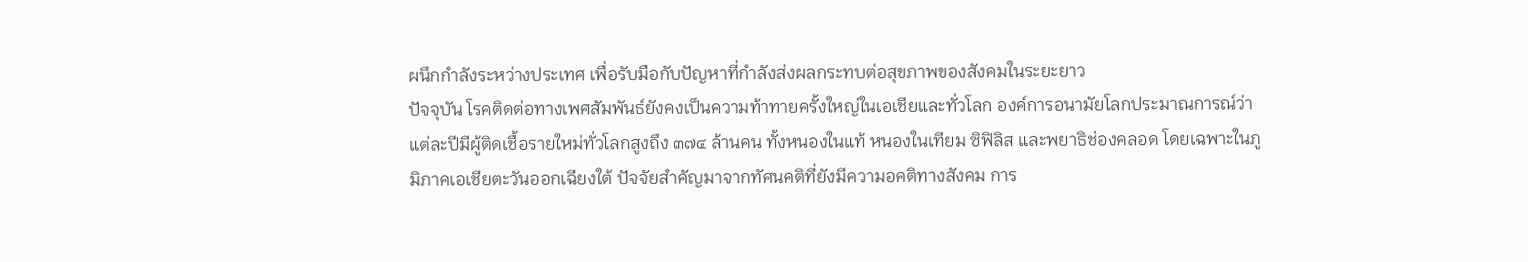ผนึกกำลังระหว่างประเทศ เพื่อรับมือกับปัญหาที่กำลังส่งผลกระทบต่อสุขภาพของสังคมในระยะยาว
ปัจจุบัน โรคติดต่อทางเพศสัมพันธ์ยังคงเป็นความท้าทายครั้งใหญ่ในเอเชียและทั่วโลก องค์การอนามัยโลกประมาณการณ์ว่าแต่ละปีมีผู้ติดเชื้อรายใหม่ทั่วโลกสูงถึง ๓๗๔ ล้านคน ทั้งหนองในแท้ หนองในเทียม ซิฟิลิส และพยาธิช่องคลอด โดยเฉพาะในภูมิภาคเอเชียตะวันออกเฉียงใต้ ปัจจัยสำคัญมาจากทัศนคติที่ยังมีความอคติทางสังคม การ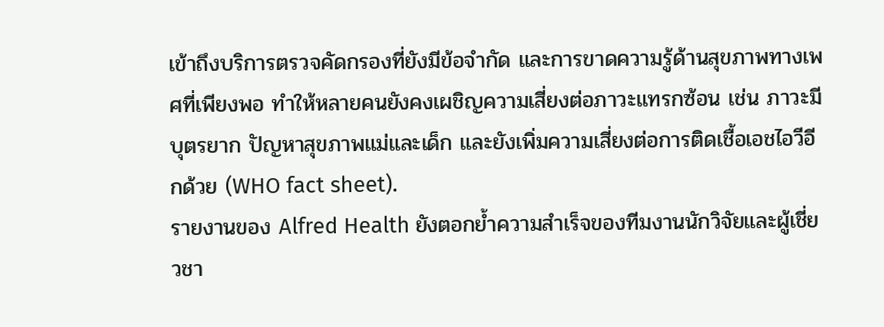เข้าถึงบริการตรวจคัดกรองที่ยังมีข้อจำกัด และการขาดความรู้ด้านสุขภาพทางเพศที่เพียงพอ ทำให้หลายคนยังคงเผชิญความเสี่ยงต่อภาวะแทรกซ้อน เช่น ภาวะมีบุตรยาก ปัญหาสุขภาพแม่และเด็ก และยังเพิ่มความเสี่ยงต่อการติดเชื้อเอชไอวีอีกด้วย (WHO fact sheet).
รายงานของ Alfred Health ยังตอกย้ำความสำเร็จของทีมงานนักวิจัยและผู้เชี่ยวชา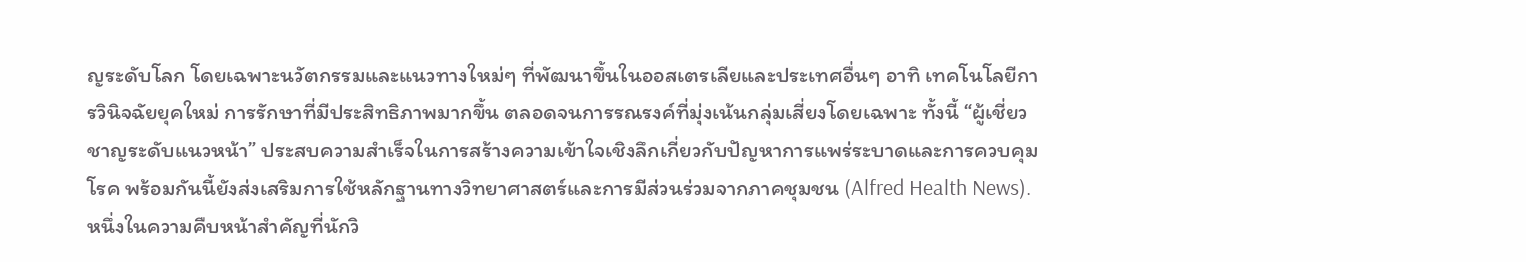ญระดับโลก โดยเฉพาะนวัตกรรมและแนวทางใหม่ๆ ที่พัฒนาขึ้นในออสเตรเลียและประเทศอื่นๆ อาทิ เทคโนโลยีการวินิจฉัยยุคใหม่ การรักษาที่มีประสิทธิภาพมากขึ้น ตลอดจนการรณรงค์ที่มุ่งเน้นกลุ่มเสี่ยงโดยเฉพาะ ทั้งนี้ “ผู้เชี่ยวชาญระดับแนวหน้า” ประสบความสำเร็จในการสร้างความเข้าใจเชิงลึกเกี่ยวกับปัญหาการแพร่ระบาดและการควบคุมโรค พร้อมกันนี้ยังส่งเสริมการใช้หลักฐานทางวิทยาศาสตร์และการมีส่วนร่วมจากภาคชุมชน (Alfred Health News).
หนึ่งในความคืบหน้าสำคัญที่นักวิ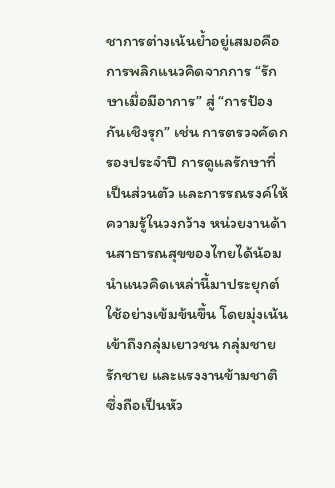ชาการต่างเน้นย้ำอยู่เสมอคือ การพลิกแนวคิดจากการ “รักษาเมื่อมีอาการ” สู่ “การป้องกันเชิงรุก” เช่น การตรวจคัดกรองประจำปี การดูแลรักษาที่เป็นส่วนตัว และการรณรงค์ให้ความรู้ในวงกว้าง หน่วยงานด้านสาธารณสุขของไทยได้น้อมนำแนวคิดเหล่านี้มาประยุกต์ใช้อย่างเข้มข้นขึ้น โดยมุ่งเน้นเข้าถึงกลุ่มเยาวชน กลุ่มชายรักชาย และแรงงานข้ามชาติ ซึ่งถือเป็นหัว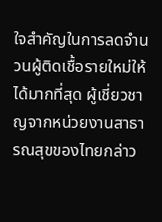ใจสำคัญในการลดจำนวนผู้ติดเชื้อรายใหม่ให้ได้มากที่สุด ผู้เชี่ยวชาญจากหน่วยงานสาธารณสุขของไทยกล่าว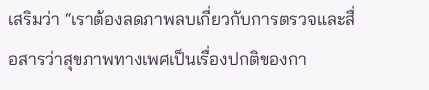เสริมว่า “เราต้องลดภาพลบเกี่ยวกับการตรวจและสื่อสารว่าสุขภาพทางเพศเป็นเรื่องปกติของกา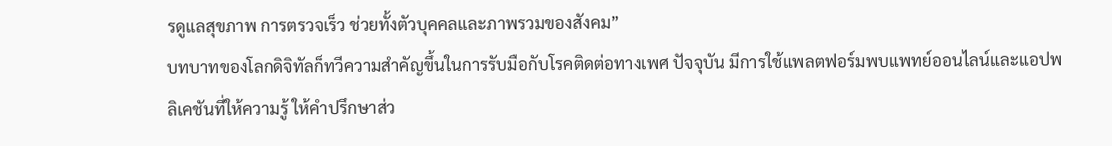รดูแลสุขภาพ การตรวจเร็ว ช่วยทั้งตัวบุคคลและภาพรวมของสังคม”
บทบาทของโลกดิจิทัลก็ทวีความสำคัญขึ้นในการรับมือกับโรคติดต่อทางเพศ ปัจจุบัน มีการใช้แพลตฟอร์มพบแพทย์ออนไลน์และแอปพลิเคชันที่ให้ความรู้ ให้คำปรึกษาส่ว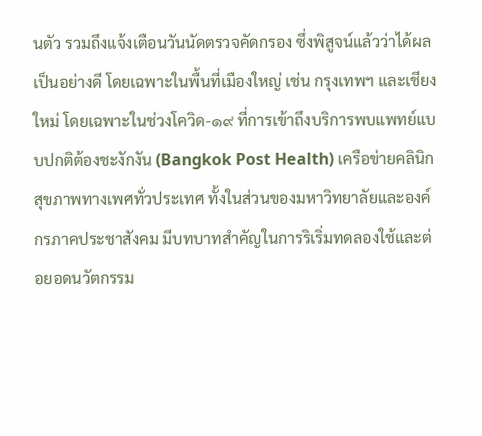นตัว รวมถึงแจ้งเตือนวันนัดตรวจคัดกรอง ซึ่งพิสูจน์แล้วว่าได้ผลเป็นอย่างดี โดยเฉพาะในพื้นที่เมืองใหญ่ เช่น กรุงเทพฯ และเชียงใหม่ โดยเฉพาะในช่วงโควิด-๑๙ ที่การเข้าถึงบริการพบแพทย์แบบปกติต้องชะงักงัน (Bangkok Post Health) เครือข่ายคลินิกสุขภาพทางเพศทั่วประเทศ ทั้งในส่วนของมหาวิทยาลัยและองค์กรภาคประชาสังคม มีบทบาทสำคัญในการริเริ่มทดลองใช้และต่อยอดนวัตกรรม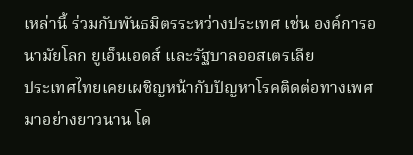เหล่านี้ ร่วมกับพันธมิตรระหว่างประเทศ เช่น องค์การอนามัยโลก ยูเอ็นเอดส์ และรัฐบาลออสเตรเลีย
ประเทศไทยเคยเผชิญหน้ากับปัญหาโรคติดต่อทางเพศมาอย่างยาวนาน โด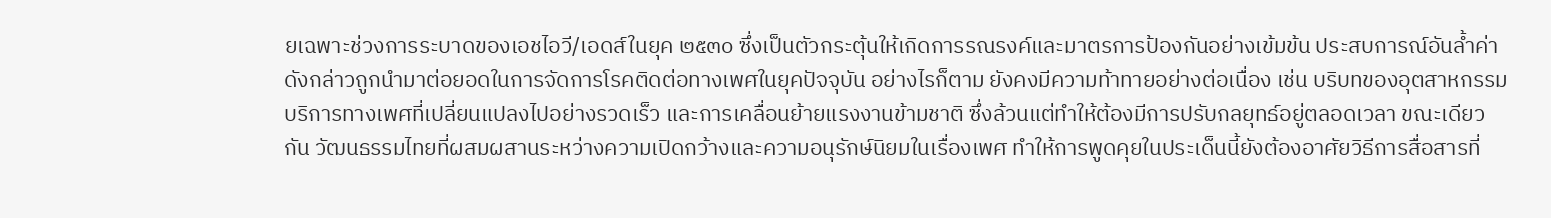ยเฉพาะช่วงการระบาดของเอชไอวี/เอดส์ในยุค ๒๕๓๐ ซึ่งเป็นตัวกระตุ้นให้เกิดการรณรงค์และมาตรการป้องกันอย่างเข้มข้น ประสบการณ์อันล้ำค่าดังกล่าวถูกนำมาต่อยอดในการจัดการโรคติดต่อทางเพศในยุคปัจจุบัน อย่างไรก็ตาม ยังคงมีความท้าทายอย่างต่อเนื่อง เช่น บริบทของอุตสาหกรรมบริการทางเพศที่เปลี่ยนแปลงไปอย่างรวดเร็ว และการเคลื่อนย้ายแรงงานข้ามชาติ ซึ่งล้วนแต่ทำให้ต้องมีการปรับกลยุทธ์อยู่ตลอดเวลา ขณะเดียวกัน วัฒนธรรมไทยที่ผสมผสานระหว่างความเปิดกว้างและความอนุรักษ์นิยมในเรื่องเพศ ทำให้การพูดคุยในประเด็นนี้ยังต้องอาศัยวิธีการสื่อสารที่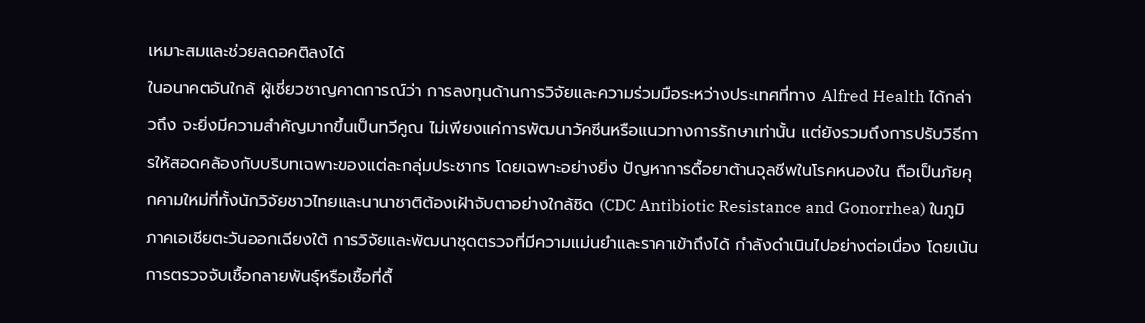เหมาะสมและช่วยลดอคติลงได้
ในอนาคตอันใกล้ ผู้เชี่ยวชาญคาดการณ์ว่า การลงทุนด้านการวิจัยและความร่วมมือระหว่างประเทศที่ทาง Alfred Health ได้กล่าวถึง จะยิ่งมีความสำคัญมากขึ้นเป็นทวีคูณ ไม่เพียงแค่การพัฒนาวัคซีนหรือแนวทางการรักษาเท่านั้น แต่ยังรวมถึงการปรับวิธีการให้สอดคล้องกับบริบทเฉพาะของแต่ละกลุ่มประชากร โดยเฉพาะอย่างยิ่ง ปัญหาการดื้อยาต้านจุลชีพในโรคหนองใน ถือเป็นภัยคุกคามใหม่ที่ทั้งนักวิจัยชาวไทยและนานาชาติต้องเฝ้าจับตาอย่างใกล้ชิด (CDC Antibiotic Resistance and Gonorrhea) ในภูมิภาคเอเชียตะวันออกเฉียงใต้ การวิจัยและพัฒนาชุดตรวจที่มีความแม่นยำและราคาเข้าถึงได้ กำลังดำเนินไปอย่างต่อเนื่อง โดยเน้นการตรวจจับเชื้อกลายพันธุ์หรือเชื้อที่ดื้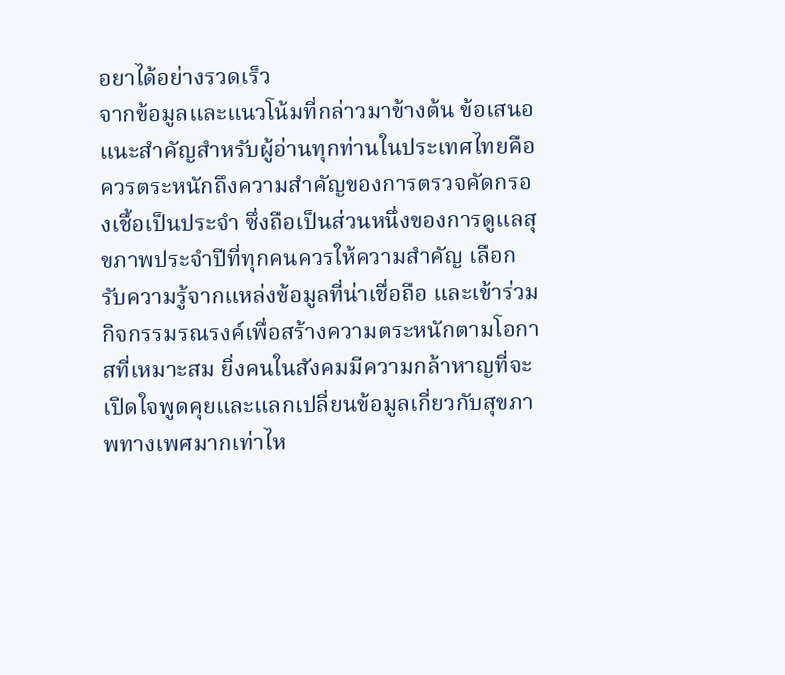อยาได้อย่างรวดเร็ว
จากข้อมูลและแนวโน้มที่กล่าวมาข้างต้น ข้อเสนอแนะสำคัญสำหรับผู้อ่านทุกท่านในประเทศไทยคือ ควรตระหนักถึงความสำคัญของการตรวจคัดกรองเชื้อเป็นประจำ ซึ่งถือเป็นส่วนหนึ่งของการดูแลสุขภาพประจำปีที่ทุกคนควรให้ความสำคัญ เลือกรับความรู้จากแหล่งข้อมูลที่น่าเชื่อถือ และเข้าร่วมกิจกรรมรณรงค์เพื่อสร้างความตระหนักตามโอกาสที่เหมาะสม ยิ่งคนในสังคมมีความกล้าหาญที่จะเปิดใจพูดคุยและแลกเปลี่ยนข้อมูลเกี่ยวกับสุขภาพทางเพศมากเท่าไห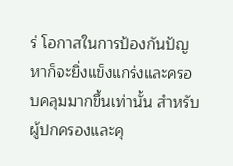ร่ โอกาสในการป้องกันปัญหาก็จะยิ่งแข็งแกร่งและครอบคลุมมากขึ้นเท่านั้น สำหรับผู้ปกครองและคุ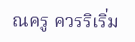ณครู ควรริเริ่ม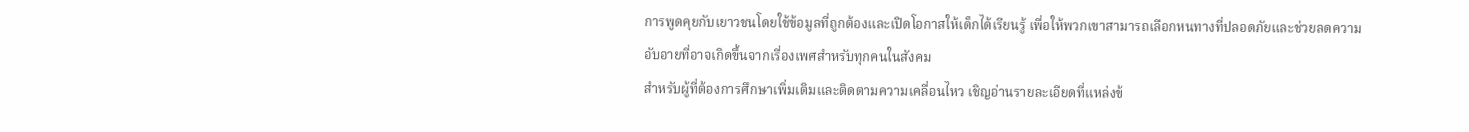การพูดคุยกับเยาวชนโดยใช้ข้อมูลที่ถูกต้องและเปิดโอกาสให้เด็กได้เรียนรู้ เพื่อให้พวกเขาสามารถเลือกหนทางที่ปลอดภัยและช่วยลดความอับอายที่อาจเกิดขึ้นจากเรื่องเพศสำหรับทุกคนในสังคม
สำหรับผู้ที่ต้องการศึกษาเพิ่มเติมและติดตามความเคลื่อนไหว เชิญอ่านรายละเอียดที่แหล่งข้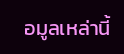อมูลเหล่านี้